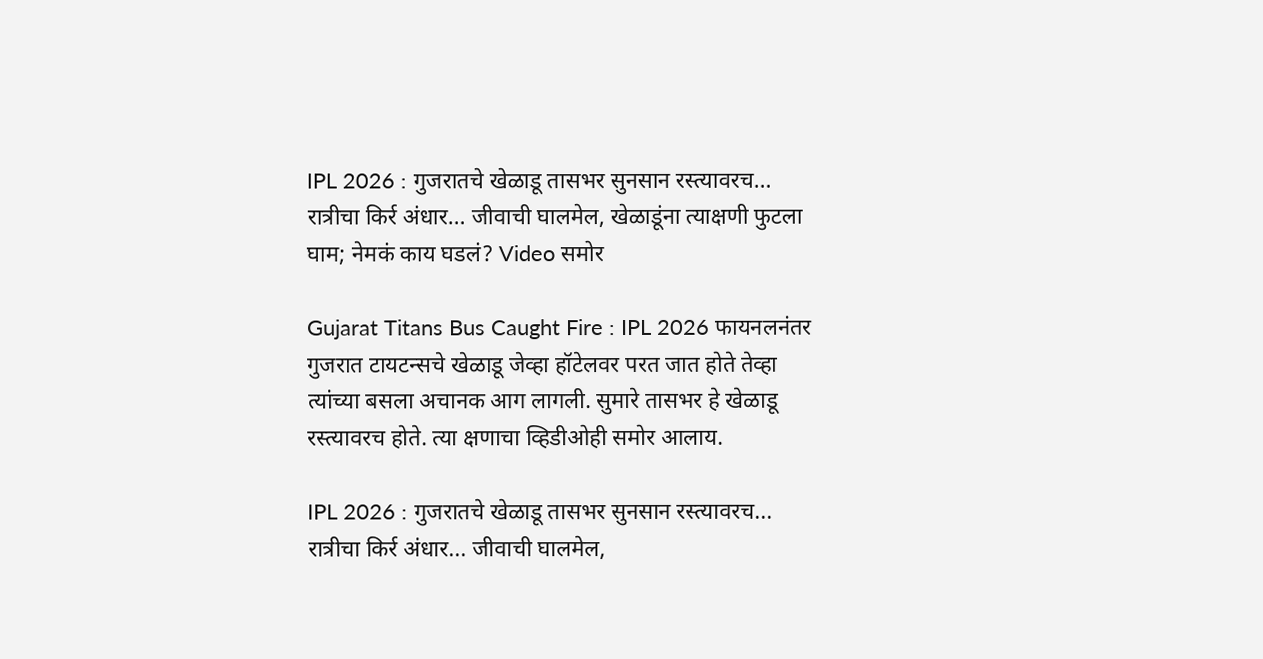IPL 2026 : गुजरातचे खेळाडू तासभर सुनसान रस्त्यावरच… रात्रीचा किर्र अंधार… जीवाची घालमेल, खेळाडूंना त्याक्षणी फुटला घाम; नेमकं काय घडलं? Video समोर

Gujarat Titans Bus Caught Fire : IPL 2026 फायनलनंतर गुजरात टायटन्सचे खेळाडू जेव्हा हॉटेलवर परत जात होते तेव्हा त्यांच्या बसला अचानक आग लागली. सुमारे तासभर हे खेळाडू रस्त्यावरच होते. त्या क्षणाचा व्हिडीओही समोर आलाय.

IPL 2026 : गुजरातचे खेळाडू तासभर सुनसान रस्त्यावरच... रात्रीचा किर्र अंधार... जीवाची घालमेल,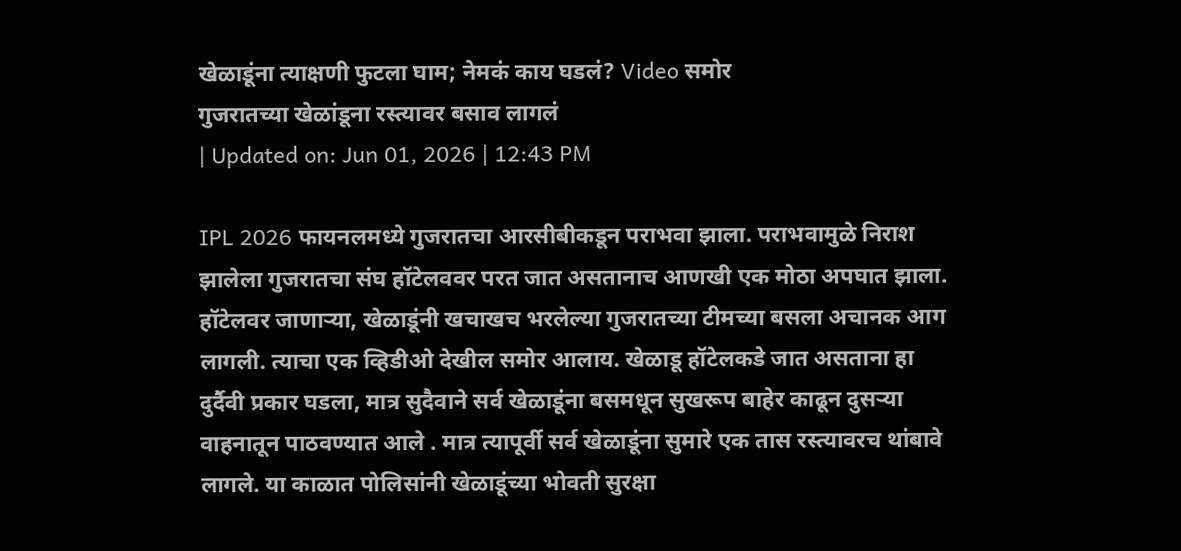खेळाडूंना त्याक्षणी फुटला घाम; नेमकं काय घडलं? Video समोर
गुजरातच्या खेळांडूना रस्त्यावर बसाव लागलं
| Updated on: Jun 01, 2026 | 12:43 PM

IPL 2026 फायनलमध्ये गुजरातचा आरसीबीकडून पराभवा झाला. पराभवामुळे निराश झालेला गुजरातचा संघ हॉटेलववर परत जात असतानाच आणखी एक मोठा अपघात झाला. हॉटेलवर जाणाऱ्या, खेळाडूंनी खचाखच भरलेल्या गुजरातच्या टीमच्या बसला अचानक आग लागली. त्याचा एक व्हिडीओ देखील समोर आलाय. खेळाडू हॉटेलकडे जात असताना हा दुर्दैवी प्रकार घडला, मात्र सुदैवाने सर्व खेळाडूंना बसमधून सुखरूप बाहेर काढून दुसऱ्या वाहनातून पाठवण्यात आले . मात्र त्यापूर्वी सर्व खेळाडूंना सुमारे एक तास रस्त्यावरच थांबावे लागले. या काळात पोलिसांनी खेळाडूंच्या भोवती सुरक्षा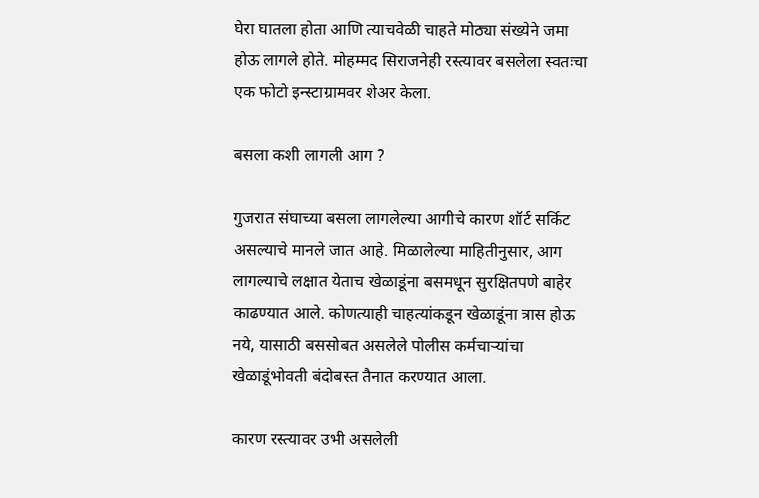घेरा घातला होता आणि त्याचवेळी चाहते मोठ्या संख्येने जमा होऊ लागले होते. मोहम्मद सिराजनेही रस्त्यावर बसलेला स्वतःचा एक फोटो इन्स्टाग्रामवर शेअर केला.

बसला कशी लागली आग ?

गुजरात संघाच्या बसला लागलेल्या आगीचे कारण शॉर्ट सर्किट असल्याचे मानले जात आहे. मिळालेल्या माहितीनुसार, आग लागल्याचे लक्षात येताच खेळाडूंना बसमधून सुरक्षितपणे बाहेर काढण्यात आले. कोणत्याही चाहत्यांकडून खेळाडूंना त्रास होऊ नये, यासाठी बससोबत असलेले पोलीस कर्मचाऱ्यांचा खेळाडूंभोवती बंदोबस्त तैनात करण्यात आला.

कारण रस्त्यावर उभी असलेली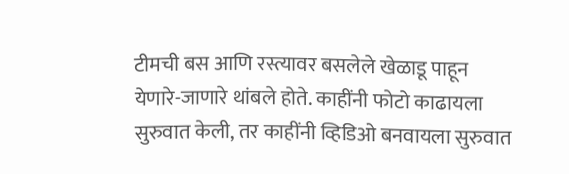टीमची बस आणि रस्त्यावर बसलेले खेळाडू पाहून येणारे-जाणारे थांबले होते. काहींनी फोटो काढायला सुरुवात केली, तर काहींनी व्हिडिओ बनवायला सुरुवात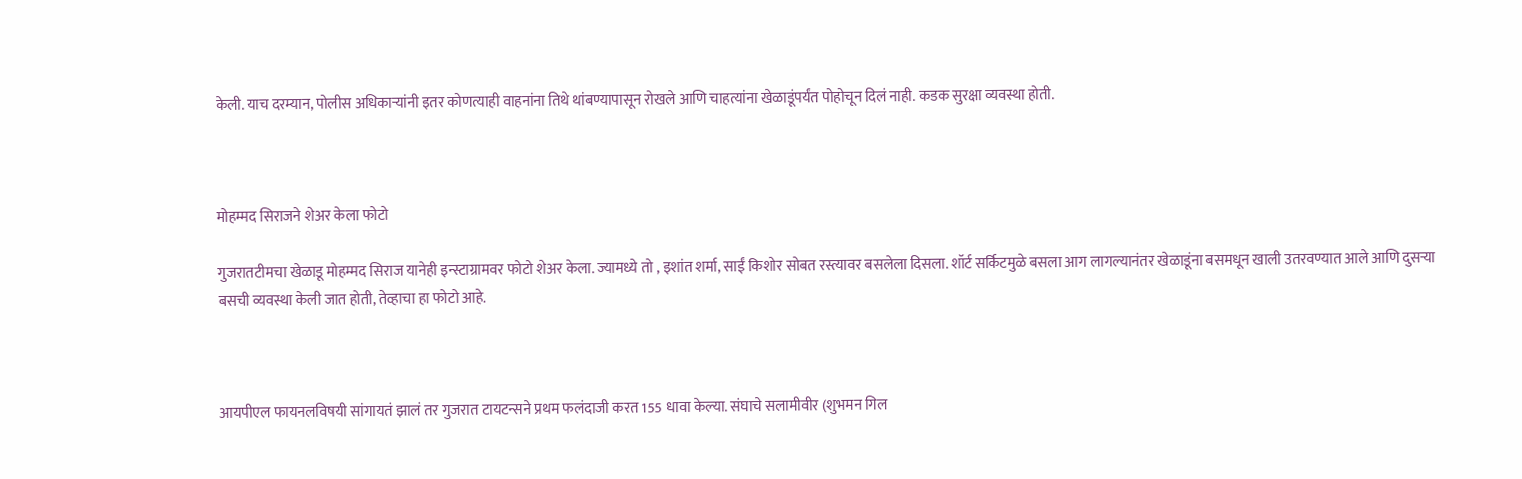केली. याच दरम्यान, पोलीस अधिकाऱ्यांनी इतर कोणत्याही वाहनांना तिथे थांबण्यापासून रोखले आणि चाहत्यांना खेळाडूंपर्यंत पोहोचून दिलं नाही. कडक सुरक्षा व्यवस्था होती.



मोहम्मद सिराजने शेअर केला फोटो

गुजरातटीमचा खेळाडू मोहम्मद सिराज यानेही इन्स्टाग्रामवर फोटो शेअर केला. ज्यामध्ये तो , इशांत शर्मा, साईं किशोर सोबत रस्त्यावर बसलेला दिसला. शॉर्ट सर्किटमुळे बसला आग लागल्यानंतर खेळाडूंना बसमधून खाली उतरवण्यात आले आणि दुसऱ्या बसची व्यवस्था केली जात होती, तेव्हाचा हा फोटो आहे.



आयपीएल फायनलविषयी सांगायतं झालं तर गुजरात टायटन्सने प्रथम फलंदाजी करत 155 धावा केल्या. संघाचे सलामीवीर (शुभमन गिल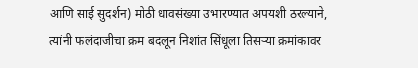आणि साई सुदर्शन) मोठी धावसंख्या उभारण्यात अपयशी ठरल्याने, त्यांनी फलंदाजीचा क्रम बदलून निशांत सिंधूला तिसऱ्या क्रमांकावर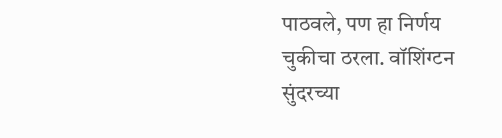पाठवले, पण हा निर्णय चुकीचा ठरला. वॉशिंग्टन सुंदरच्या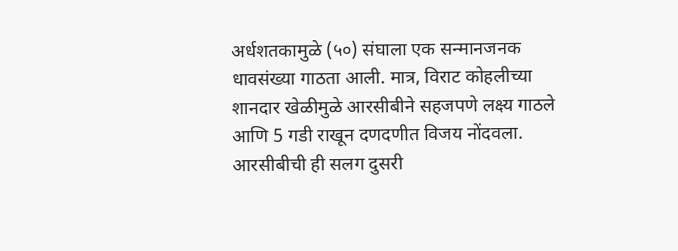अर्धशतकामुळे (५०) संघाला एक सन्मानजनक धावसंख्या गाठता आली. मात्र, विराट कोहलीच्या शानदार खेळीमुळे आरसीबीने सहजपणे लक्ष्य गाठले आणि 5 गडी राखून दणदणीत विजय नोंदवला. आरसीबीची ही सलग दुसरी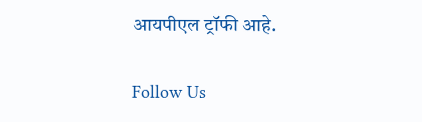आयपीएल ट्रॉफी आहे.

Follow Us